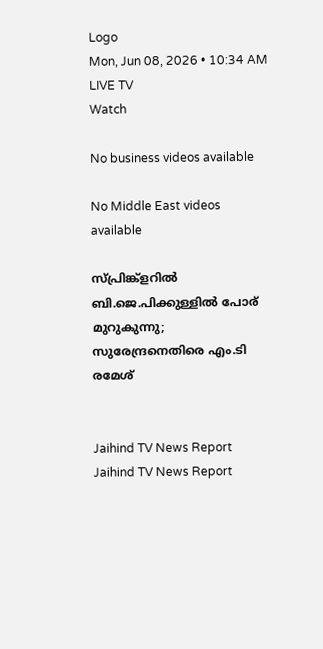Logo
Mon, Jun 08, 2026 • 10:34 AM
LIVE TV
Watch

No business videos available

No Middle East videos available

സ്പ്രിങ്ക്ളറില്‍ ബി.ജെ.പിക്കുള്ളില്‍ പോര് മുറുകുന്നു; സുരേന്ദ്രനെതിരെ എം.ടി രമേശ്


Jaihind TV News Report
Jaihind TV News Report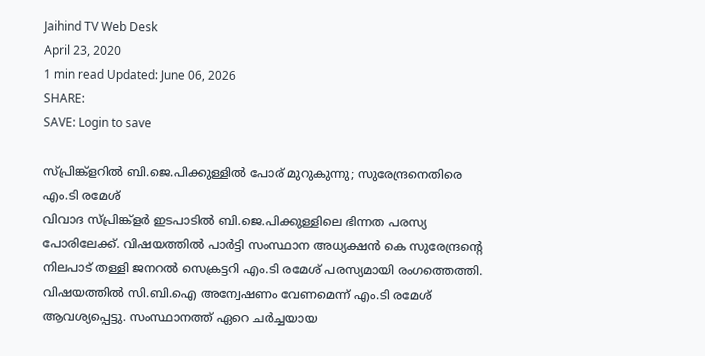Jaihind TV Web Desk
April 23, 2020
1 min read Updated: June 06, 2026
SHARE:
SAVE: Login to save

സ്പ്രിങ്ക്ളറില്‍ ബി.ജെ.പിക്കുള്ളില്‍ പോര് മുറുകുന്നു; സുരേന്ദ്രനെതിരെ എം.ടി രമേശ്
വിവാദ സ്പ്രിങ്ക്ളര്‍ ഇടപാടില്‍ ബി.ജെ.പിക്കുള്ളിലെ ഭിന്നത പരസ്യ പോരിലേക്ക്. വിഷയത്തില്‍ പാര്‍ട്ടി സംസ്ഥാന അധ്യക്ഷന്‍ കെ സുരേന്ദ്രന്‍റെ നിലപാട് തള്ളി ജനറല്‍ സെക്രട്ടറി എം.ടി രമേശ് പരസ്യമായി രംഗത്തെത്തി. വിഷയത്തില്‍ സി.ബി.ഐ അന്വേഷണം വേണമെന്ന് എം.ടി രമേശ് ആവശ്യപ്പെട്ടു. സംസ്ഥാനത്ത് ഏറെ ചര്‍ച്ചയായ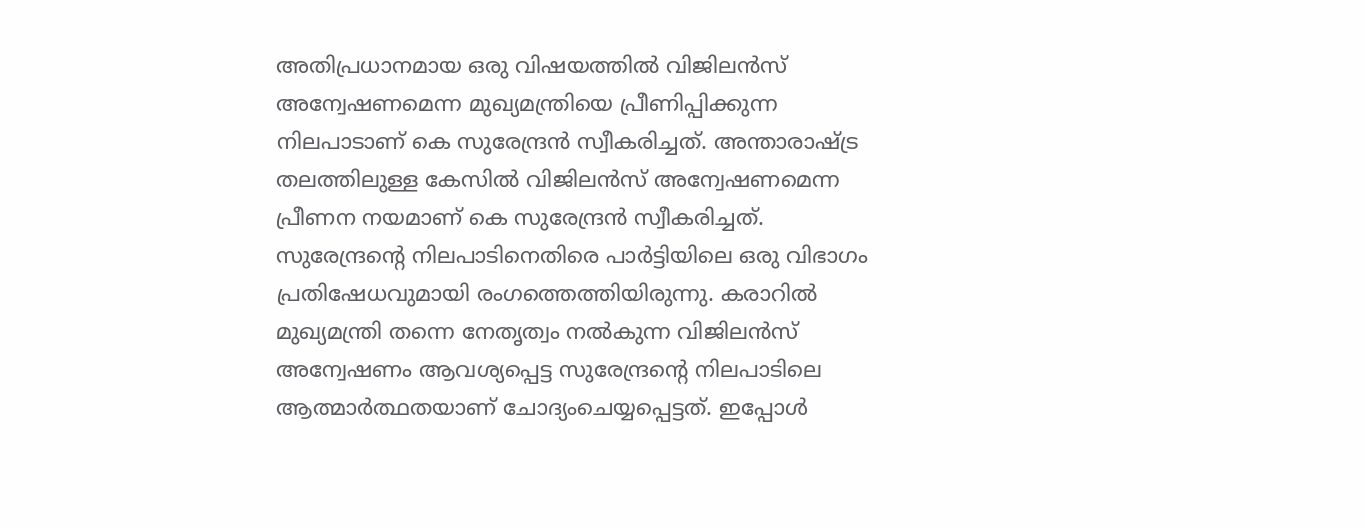അതിപ്രധാനമായ ഒരു വിഷയത്തില്‍ വിജിലന്‍സ് അന്വേഷണമെന്ന മുഖ്യമന്ത്രിയെ പ്രീണിപ്പിക്കുന്ന നിലപാടാണ് കെ സുരേന്ദ്രന്‍ സ്വീകരിച്ചത്. അന്താരാഷ്ട്ര തലത്തിലുള്ള കേസില്‍ വിജിലന്‍സ് അന്വേഷണമെന്ന പ്രീണന നയമാണ് കെ സുരേന്ദ്രന്‍ സ്വീകരിച്ചത്. സുരേന്ദ്രന്‍റെ നിലപാടിനെതിരെ പാര്‍ട്ടിയിലെ ഒരു വിഭാഗം പ്രതിഷേധവുമായി രംഗത്തെത്തിയിരുന്നു. കരാറില്‍ മുഖ്യമന്ത്രി തന്നെ നേതൃത്വം നല്‍കുന്ന വിജിലന്‍സ് അന്വേഷണം ആവശ്യപ്പെട്ട സുരേന്ദ്രന്‍റെ നിലപാടിലെ ആത്മാര്‍ത്ഥതയാണ് ചോദ്യംചെയ്യപ്പെട്ടത്. ഇപ്പോള്‍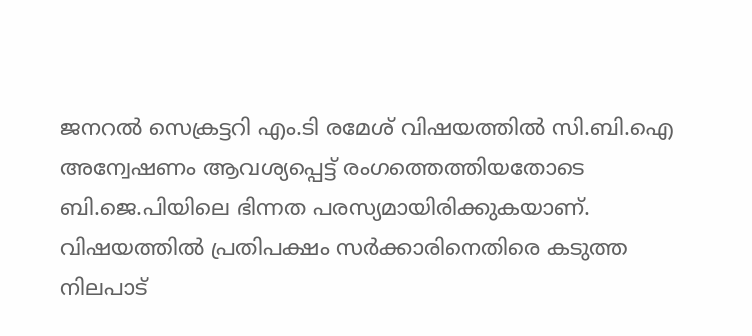ജനറല്‍ സെക്രട്ടറി എം.ടി രമേശ് വിഷയത്തില്‍ സി.ബി.ഐ അന്വേഷണം ആവശ്യപ്പെട്ട് രംഗത്തെത്തിയതോടെ ബി.ജെ.പിയിലെ ഭിന്നത പരസ്യമായിരിക്കുകയാണ്. വിഷയത്തില്‍ പ്രതിപക്ഷം സർക്കാരിനെതിരെ കടുത്ത നിലപാട്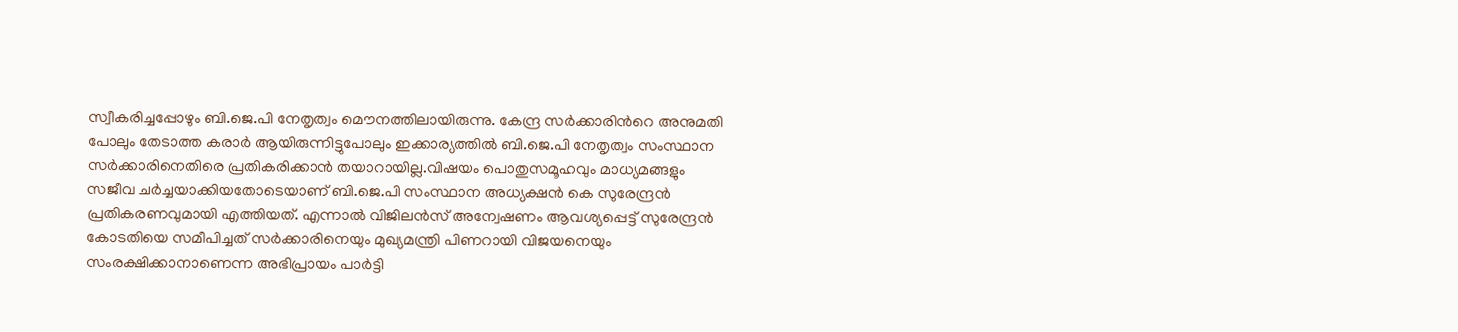സ്വീകരിച്ചപ്പോഴും ബി.ജെ.പി നേതൃത്വം മൌനത്തിലായിരുന്നു. കേന്ദ്ര സർക്കാരിന്‍റെ അനുമതി പോലും തേടാത്ത കരാര്‍ ആയിരുന്നിട്ടുപോലും ഇക്കാര്യത്തില്‍ ബി.ജെ.പി നേതൃത്വം സംസ്ഥാന സർക്കാരിനെതിരെ പ്രതികരിക്കാന്‍ തയാറായില്ല.വിഷയം പൊതുസമൂഹവും മാധ്യമങ്ങളും സജീവ ചര്‍ച്ചയാക്കിയതോടെയാണ് ബി.ജെ.പി സംസ്ഥാന അധ്യക്ഷന്‍ കെ സുരേന്ദ്രന്‍ പ്രതികരണവുമായി എത്തിയത്. എന്നാല്‍ വിജിലന്‍സ് അന്വേഷണം ആവശ്യപ്പെട്ട് സുരേന്ദ്രന്‍ കോടതിയെ സമീപിച്ചത് സർക്കാരിനെയും മുഖ്യമന്ത്രി പിണറായി വിജയനെയും സംരക്ഷിക്കാനാണെന്ന അഭിപ്രായം പാര്‍ട്ടി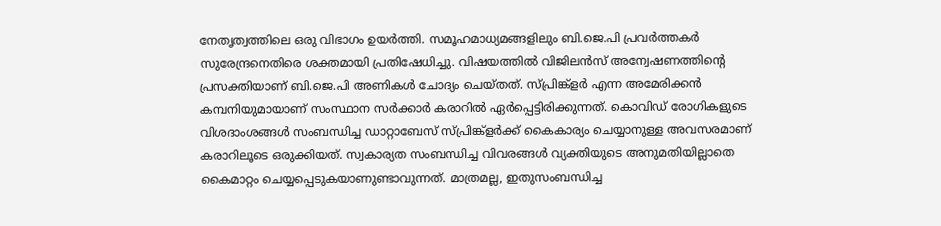നേതൃത്വത്തിലെ ഒരു വിഭാഗം ഉയർത്തി. സമൂഹമാധ്യമങ്ങളിലും ബി.ജെ.പി പ്രവര്‍ത്തകര്‍ സുരേന്ദ്രനെതിരെ ശക്തമായി പ്രതിഷേധിച്ചു. വിഷയത്തില്‍ വിജിലന്‍സ് അന്വേഷണത്തിന്‍റെ പ്രസക്തിയാണ് ബി.ജെ.പി അണികള്‍ ചോദ്യം ചെയ്തത്. സ്പ്രിങ്ക്ളര്‍ എന്ന അമേരിക്കന്‍ കമ്പനിയുമായാണ് സംസ്ഥാന സർക്കാർ കരാറില്‍ ഏർപ്പെട്ടിരിക്കുന്നത്. കൊവിഡ് രോഗികളുടെ വിശദാംശങ്ങള്‍ സംബന്ധിച്ച ഡാറ്റാബേസ് സ്പ്രിങ്ക്ളർക്ക് കൈകാര്യം ചെയ്യാനുള്ള അവസരമാണ് കരാറിലൂടെ ഒരുക്കിയത്. സ്വകാര്യത സംബന്ധിച്ച വിവരങ്ങള്‍ വ്യക്തിയുടെ അനുമതിയില്ലാതെ കൈമാറ്റം ചെയ്യപ്പെടുകയാണുണ്ടാവുന്നത്. മാത്രമല്ല, ഇതുസംബന്ധിച്ച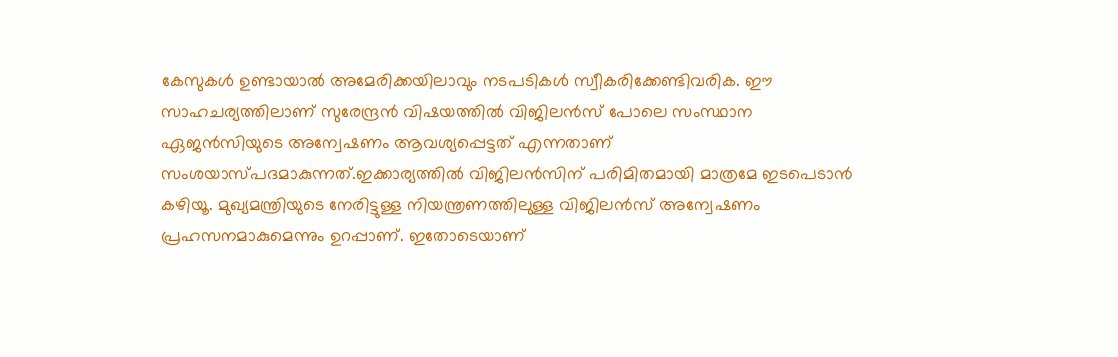കേസുകള്‍ ഉണ്ടായാല്‍ അമേരിക്കയിലാവും നടപടികള്‍ സ്വീകരിക്കേണ്ടിവരിക. ഈ സാഹചര്യത്തിലാണ് സുരേന്ദ്രന്‍ വിഷയത്തില്‍ വിജിലന്‍സ് പോലെ സംസ്ഥാന ഏജന്‍സിയുടെ അന്വേഷണം ആവശ്യപ്പെട്ടത് എന്നതാണ് സംശയാസ്പദമാകുന്നത്.ഇക്കാര്യത്തില്‍ വിജിലന്‍സിന് പരിമിതമായി മാത്രമേ ഇടപെടാന്‍ കഴിയൂ. മുഖ്യമന്ത്രിയുടെ നേരിട്ടുള്ള നിയന്ത്രണത്തിലുള്ള വിജിലന്‍സ് അന്വേഷണം പ്രഹസനമാകുമെന്നും ഉറപ്പാണ്. ഇതോടെയാണ്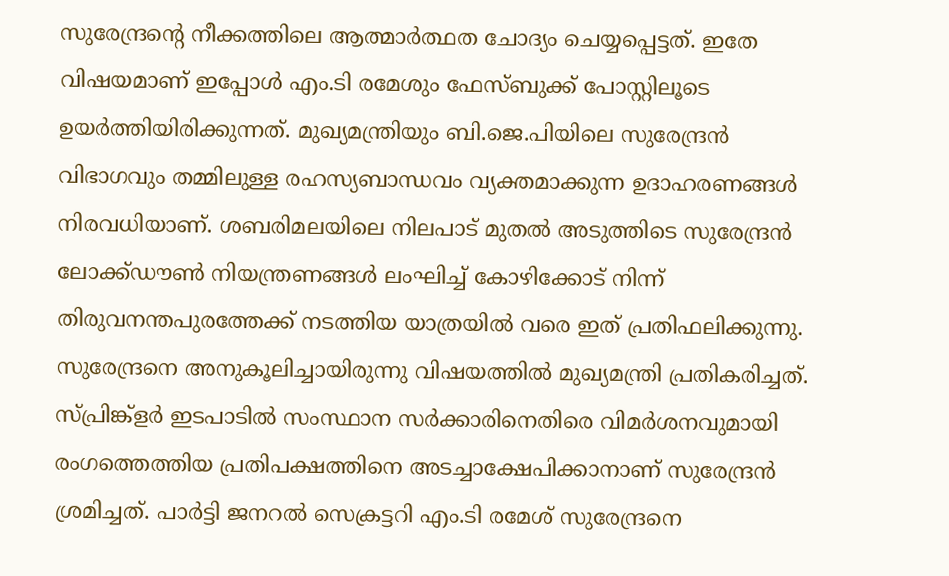സുരേന്ദ്രന്‍റെ നീക്കത്തിലെ ആത്മാർത്ഥത ചോദ്യം ചെയ്യപ്പെട്ടത്. ഇതേ വിഷയമാണ് ഇപ്പോള്‍ എം.ടി രമേശും ഫേസ്ബുക്ക് പോസ്റ്റിലൂടെ ഉയര്‍ത്തിയിരിക്കുന്നത്. മുഖ്യമന്ത്രിയും ബി.ജെ.പിയിലെ സുരേന്ദ്രന്‍ വിഭാഗവും തമ്മിലുള്ള രഹസ്യബാന്ധവം വ്യക്തമാക്കുന്ന ഉദാഹരണങ്ങള്‍ നിരവധിയാണ്. ശബരിമലയിലെ നിലപാട് മുതല്‍ അടുത്തിടെ സുരേന്ദ്രന്‍ ലോക്ക്ഡൗൺ നിയന്ത്രണങ്ങള്‍ ലംഘിച്ച് കോഴിക്കോട് നിന്ന് തിരുവനന്തപുരത്തേക്ക് നടത്തിയ യാത്രയില്‍ വരെ ഇത് പ്രതിഫലിക്കുന്നു. സുരേന്ദ്രനെ അനുകൂലിച്ചായിരുന്നു വിഷയത്തില്‍ മുഖ്യമന്ത്രി പ്രതികരിച്ചത്. സ്പ്രിങ്ക്ളർ ഇടപാടില്‍ സംസ്ഥാന സർക്കാരിനെതിരെ വിമർശനവുമായി രംഗത്തെത്തിയ പ്രതിപക്ഷത്തിനെ അടച്ചാക്ഷേപിക്കാനാണ് സുരേന്ദ്രന്‍ ശ്രമിച്ചത്. പാർട്ടി ജനറല്‍ സെക്രട്ടറി എം.ടി രമേശ് സുരേന്ദ്രനെ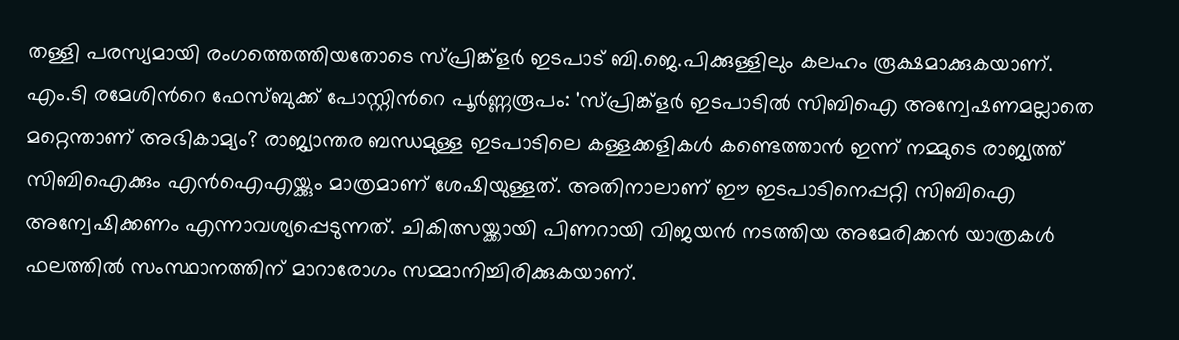തള്ളി പരസ്യമായി രംഗത്തെത്തിയതോടെ സ്പ്രിങ്ക്ളർ ഇടപാട് ബി.ജെ.പിക്കുള്ളിലും കലഹം രൂക്ഷമാക്കുകയാണ്. എം.ടി രമേശിന്‍റെ ഫേസ്ബുക്ക് പോസ്റ്റിന്‍റെ പൂര്‍ണ്ണരൂപം: 'സ്പ്രിങ്ക്‌ളര്‍ ഇടപാടില്‍ സിബിഐ അന്വേഷണമല്ലാതെ മറ്റെന്താണ് അഭികാമ്യം? രാജ്യാന്തര ബന്ധമുള്ള ഇടപാടിലെ കള്ളക്കളികള്‍ കണ്ടെത്താന്‍ ഇന്ന് നമ്മുടെ രാജ്യത്ത് സിബിഐക്കും എന്‍ഐഎയ്ക്കും മാത്രമാണ് ശേഷിയുള്ളത്. അതിനാലാണ് ഈ ഇടപാടിനെപ്പറ്റി സിബിഐ അന്വേഷിക്കണം എന്നാവശ്യപ്പെടുന്നത്. ചികിത്സയ്ക്കായി പിണറായി വിജയന്‍ നടത്തിയ അമേരിക്കന്‍ യാത്രകള്‍ ഫലത്തില്‍ സംസ്ഥാനത്തിന് മാറാരോഗം സമ്മാനിച്ചിരിക്കുകയാണ്.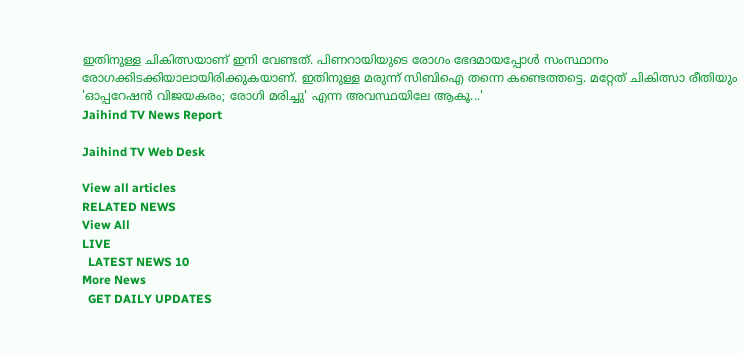ഇതിനുള്ള ചികിത്സയാണ് ഇനി വേണ്ടത്. പിണറായിയുടെ രോഗം ഭേദമായപ്പോള്‍ സംസ്ഥാനം രോഗക്കിടക്കിയാലായിരിക്കുകയാണ്. ഇതിനുള്ള മരുന്ന് സിബിഐ തന്നെ കണ്ടെത്തട്ടെ. മറ്റേത് ചികിത്സാ രീതിയും 'ഓപ്പറേഷന്‍ വിജയകരം; രോഗി മരിച്ചു' എന്ന അവസ്ഥയിലേ ആകൂ...'
Jaihind TV News Report

Jaihind TV Web Desk

View all articles
RELATED NEWS
View All
LIVE
  LATEST NEWS 10
More News
  GET DAILY UPDATES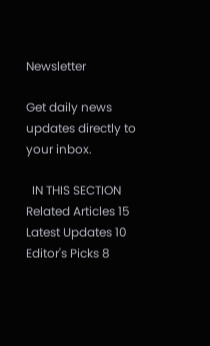Newsletter

Get daily news updates directly to your inbox.

  IN THIS SECTION
Related Articles 15
Latest Updates 10
Editor's Picks 8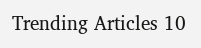Trending Articles 10